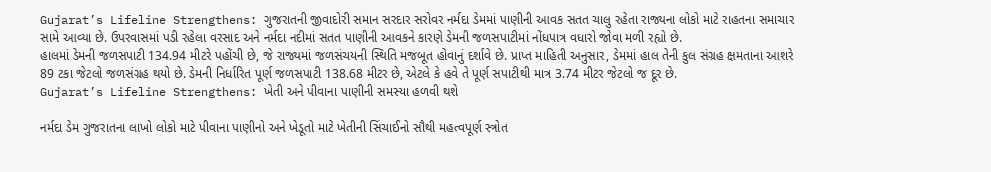Gujarat’s Lifeline Strengthens: ગુજરાતની જીવાદોરી સમાન સરદાર સરોવર નર્મદા ડેમમાં પાણીની આવક સતત ચાલુ રહેતા રાજ્યના લોકો માટે રાહતના સમાચાર સામે આવ્યા છે. ઉપરવાસમાં પડી રહેલા વરસાદ અને નર્મદા નદીમાં સતત પાણીની આવકને કારણે ડેમની જળસપાટીમાં નોંધપાત્ર વધારો જોવા મળી રહ્યો છે.
હાલમાં ડેમની જળસપાટી 134.94 મીટરે પહોંચી છે, જે રાજ્યમાં જળસંચયની સ્થિતિ મજબૂત હોવાનું દર્શાવે છે. પ્રાપ્ત માહિતી અનુસાર, ડેમમાં હાલ તેની કુલ સંગ્રહ ક્ષમતાના આશરે 89 ટકા જેટલો જળસંગ્રહ થયો છે. ડેમની નિર્ધારિત પૂર્ણ જળસપાટી 138.68 મીટર છે, એટલે કે હવે તે પૂર્ણ સપાટીથી માત્ર 3.74 મીટર જેટલો જ દૂર છે.
Gujarat’s Lifeline Strengthens: ખેતી અને પીવાના પાણીની સમસ્યા હળવી થશે

નર્મદા ડેમ ગુજરાતના લાખો લોકો માટે પીવાના પાણીનો અને ખેડૂતો માટે ખેતીની સિંચાઈનો સૌથી મહત્વપૂર્ણ સ્ત્રોત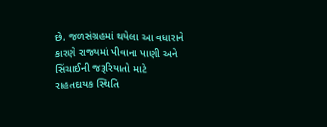છે. જળસંગ્રહમાં થયેલા આ વધારાને કારણે રાજ્યમાં પીવાના પાણી અને સિંચાઈની જરૂરિયાતો માટે રાહતદાયક સ્થિતિ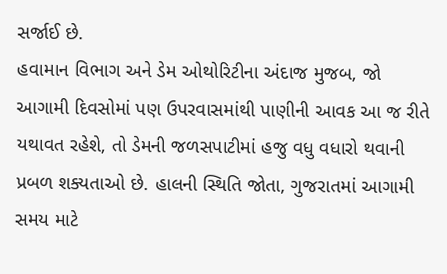સર્જાઈ છે.
હવામાન વિભાગ અને ડેમ ઓથોરિટીના અંદાજ મુજબ, જો આગામી દિવસોમાં પણ ઉપરવાસમાંથી પાણીની આવક આ જ રીતે યથાવત રહેશે, તો ડેમની જળસપાટીમાં હજુ વધુ વધારો થવાની પ્રબળ શક્યતાઓ છે. હાલની સ્થિતિ જોતા, ગુજરાતમાં આગામી સમય માટે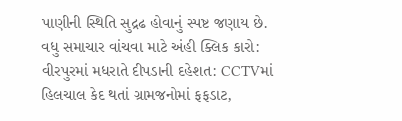પાણીની સ્થિતિ સુદ્રઢ હોવાનું સ્પષ્ટ જણાય છે.
વધુ સમાચાર વાંચવા માટે અંહી ક્લિક કારો: વીરપુરમાં મધરાતે દીપડાની દહેશત: CCTVમાં હિલચાલ કેદ થતાં ગ્રામજનોમાં ફફડાટ,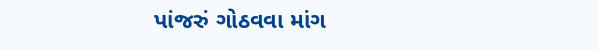પાંજરું ગોઠવવા માંગ